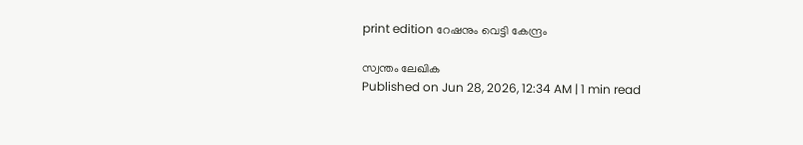print edition റേഷനും വെട്ടി കേന്ദ്രം

സ്വന്തം ലേഖിക
Published on Jun 28, 2026, 12:34 AM | 1 min read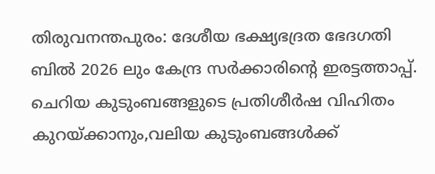തിരുവനന്തപുരം: ദേശീയ ഭക്ഷ്യഭദ്രത ഭേദഗതി ബിൽ 2026 ലും കേന്ദ്ര സർക്കാരിന്റെ ഇരട്ടത്താപ്പ്. ചെറിയ കുടുംബങ്ങളുടെ പ്രതിശീർഷ വിഹിതം കുറയ്ക്കാനും,വലിയ കുടുംബങ്ങൾക്ക്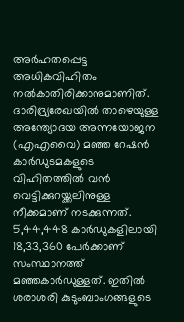അർഹതപ്പെട്ട അധികവിഹിതം നൽകാതിരിക്കാനുമാണിത്.
ദാരിദ്ര്യരേഖയിൽ താഴെയുള്ള അന്ത്യോദയ അന്നയോജന (എഎവൈ) മഞ്ഞ റേഷൻ കാർഡുടമകളുടെ വിഹിതത്തിൽ വൻ വെട്ടിക്കുറയ്ക്കലിനുള്ള നീക്കമാണ് നടക്കുന്നത്.
5,44,448 കാർഡുകളിലായി 18,33,360 പേർക്കാണ് സംസ്ഥാനത്ത് മഞ്ഞകാർഡുള്ളത്. ഇതിൽ ശരാശരി കുടുംബാംഗങ്ങളുടെ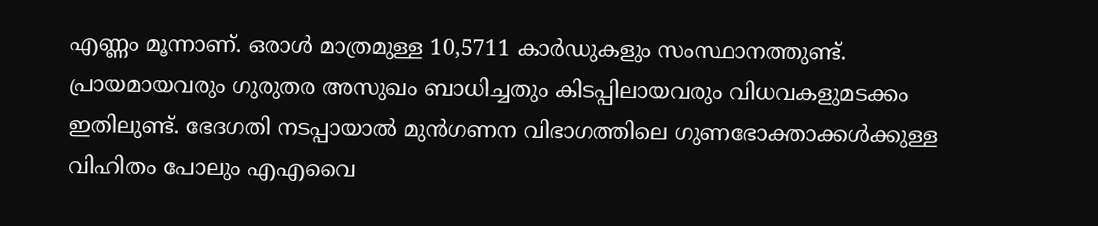എണ്ണം മൂന്നാണ്. ഒരാൾ മാത്രമുള്ള 10,5711 കാർഡുകളും സംസ്ഥാനത്തുണ്ട്.
പ്രായമായവരും ഗുരുതര അസുഖം ബാധിച്ചതും കിടപ്പിലായവരും വിധവകളുമടക്കം ഇതിലുണ്ട്. ഭേദഗതി നടപ്പായാൽ മുൻഗണന വിഭാഗത്തിലെ ഗുണഭോക്താക്കൾക്കുള്ള വിഹിതം പോലും എഎവൈ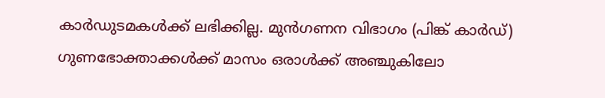കാർഡുടമകൾക്ക് ലഭിക്കില്ല. മുൻഗണന വിഭാഗം (പിങ്ക് കാർഡ്) ഗുണഭോക്താക്കൾക്ക് മാസം ഒരാൾക്ക് അഞ്ചുകിലോ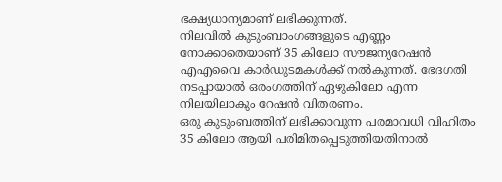ഭക്ഷ്യധാന്യമാണ് ലഭിക്കുന്നത്.
നിലവിൽ കുടുംബാംഗങ്ങളുടെ എണ്ണം നോക്കാതെയാണ് 35 കിലോ സൗജന്യറേഷൻ എഎവൈ കാർഡുടമകൾക്ക് നൽകുന്നത്. ഭേദഗതി നടപ്പായാൽ ഒരംഗത്തിന് ഏഴുകിലോ എന്ന നിലയിലാകും റേഷൻ വിതരണം.
ഒരു കുടുംബത്തിന് ലഭിക്കാവുന്ന പരമാവധി വിഹിതം 35 കിലോ ആയി പരിമിതപ്പെടുത്തിയതിനാൽ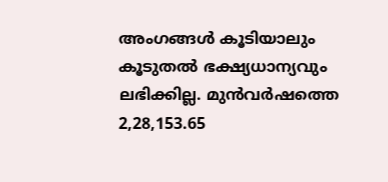അംഗങ്ങൾ കൂടിയാലും കൂടുതൽ ഭക്ഷ്യധാന്യവും ലഭിക്കില്ല. മുൻവർഷത്തെ 2,28,153.65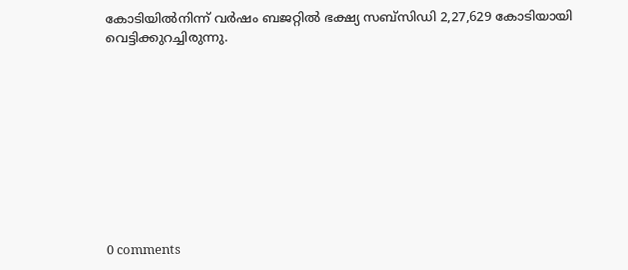കോടിയിൽനിന്ന് വർഷം ബജറ്റിൽ ഭക്ഷ്യ സബ്സിഡി 2,27,629 കോടിയായി വെട്ടിക്കുറച്ചിരുന്നു.










0 comments